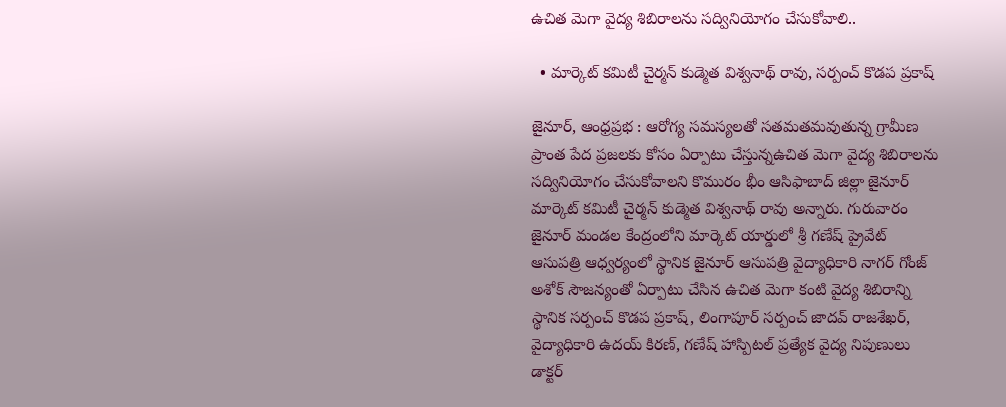ఉచిత మెగా వైద్య శిబిరాలను సద్వినియోగం చేసుకోవాలి..

  • మార్కెట్ కమిటీ చైర్మన్ కుడ్మెత విశ్వనాథ్ రావు, సర్పంచ్ కొడప ప్రకాష్

జైనూర్, ఆంధ్రప్రభ : ఆరోగ్య సమస్యలతో సతమతమవుతున్న గ్రామీణ ప్రాంత పేద ప్రజలకు కోసం ఏర్పాటు చేస్తున్నఉచిత మెగా వైద్య శిబిరాలను సద్వినియోగం చేసుకోవాలని కొమురం భీం ఆసిఫాబాద్ జిల్లా జైనూర్ మార్కెట్ కమిటీ చైర్మన్ కుడ్మెత విశ్వనాథ్ రావు అన్నారు. గురువారం జైనూర్ మండల కేంద్రంలోని మార్కెట్ యార్డులో శ్రీ గణేష్ ప్రైవేట్ ఆసుపత్రి ఆధ్వర్యంలో స్థానిక జైనూర్ ఆసుపత్రి వైద్యాధికారి నాగర్ గోంజ్ అశోక్ సౌజన్యంతో ఏర్పాటు చేసిన ఉచిత మెగా కంటి వైద్య శిబిరాన్ని స్థానిక సర్పంచ్ కొడప ప్రకాష్, లింగాపూర్ సర్పంచ్ జాదవ్ రాజశేఖర్, వైద్యాధికారి ఉదయ్ కిరణ్, గణేష్ హాస్పిటల్ ప్రత్యేక వైద్య నిపుణులు డాక్టర్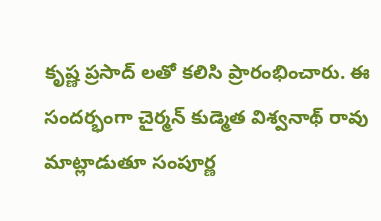కృష్ణ ప్రసాద్ లతో కలిసి ప్రారంభించారు. ఈ సందర్భంగా చైర్మన్ కుడ్మెత విశ్వనాథ్ రావు మాట్లాడుతూ సంపూర్ణ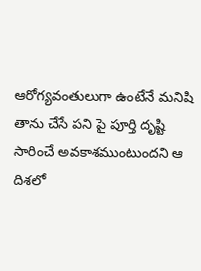ఆరోగ్యవంతులుగా ఉంటేనే మనిషి తాను చేసే పని పై పూర్తి దృష్టి సారించే అవకాశముంటుందని ఆ దిశలో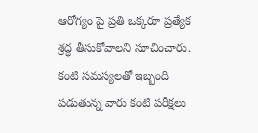ఆరోగ్యం పై ప్రతి ఒక్కరూ ప్రత్యేక శ్రద్ధ తీసుకోవాలని సూచించారు. కంటి సమస్యలతో ఇబ్బంది పడుతున్న వారు కంటి పరీక్షలు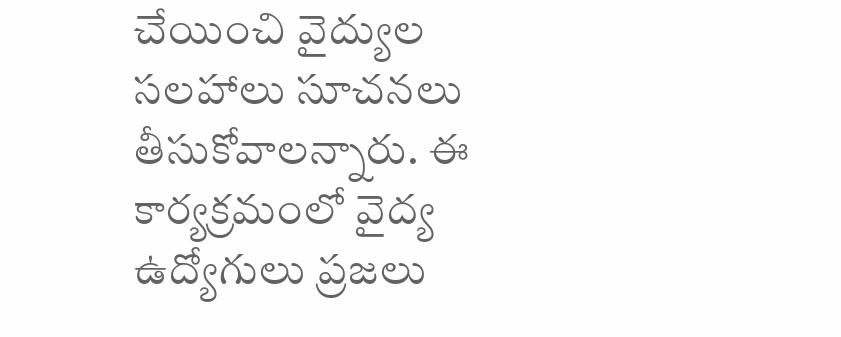చేయించి వైద్యుల సలహాలు సూచనలు తీసుకోవాలన్నారు. ఈ కార్యక్రమంలో వైద్య ఉద్యోగులు ప్రజలు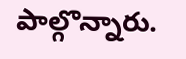పాల్గొన్నారు.